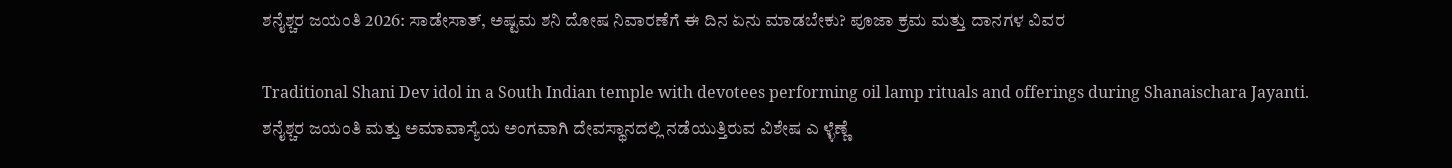ಶನೈಶ್ಚರ ಜಯಂತಿ 2026: ಸಾಡೇಸಾತ್, ಅಷ್ಟಮ ಶನಿ ದೋಷ ನಿವಾರಣೆಗೆ ಈ ದಿನ ಏನು ಮಾಡಬೇಕು? ಪೂಜಾ ಕ್ರಮ ಮತ್ತು ದಾನಗಳ ವಿವರ

Traditional Shani Dev idol in a South Indian temple with devotees performing oil lamp rituals and offerings during Shanaischara Jayanti.
ಶನೈಶ್ಚರ ಜಯಂತಿ ಮತ್ತು ಅಮಾವಾಸ್ಯೆಯ ಅಂಗವಾಗಿ ದೇವಸ್ಥಾನದಲ್ಲಿ ನಡೆಯುತ್ತಿರುವ ವಿಶೇಷ ಎ ಳ್ಳೆಣ್ಣೆ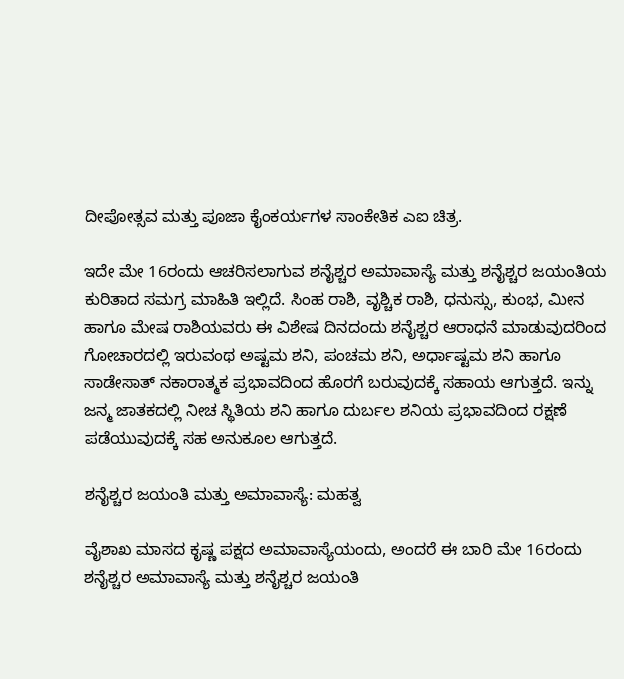ದೀಪೋತ್ಸವ ಮತ್ತು ಪೂಜಾ ಕೈಂಕರ್ಯಗಳ ಸಾಂಕೇತಿಕ ಎಐ ಚಿತ್ರ.

ಇದೇ ಮೇ 16ರಂದು ಆಚರಿಸಲಾಗುವ ಶನೈಶ್ಚರ ಅಮಾವಾಸ್ಯೆ ಮತ್ತು ಶನೈಶ್ಚರ ಜಯಂತಿಯ ಕುರಿತಾದ ಸಮಗ್ರ ಮಾಹಿತಿ ಇಲ್ಲಿದೆ. ಸಿಂಹ ರಾಶಿ, ವೃಶ್ಚಿಕ ರಾಶಿ, ಧನುಸ್ಸು, ಕುಂಭ, ಮೀನ ಹಾಗೂ ಮೇಷ ರಾಶಿಯವರು ಈ ವಿಶೇಷ ದಿನದಂದು ಶನೈಶ್ಚರ ಆರಾಧನೆ ಮಾಡುವುದರಿಂದ ಗೋಚಾರದಲ್ಲಿ ಇರುವಂಥ ಅಷ್ಟಮ ಶನಿ, ಪಂಚಮ ಶನಿ, ಅರ್ಧಾಷ್ಟಮ ಶನಿ ಹಾಗೂ ಸಾಡೇಸಾತ್ ನಕಾರಾತ್ಮಕ ಪ್ರಭಾವದಿಂದ ಹೊರಗೆ ಬರುವುದಕ್ಕೆ ಸಹಾಯ ಆಗುತ್ತದೆ. ಇನ್ನು ಜನ್ಮ ಜಾತಕದಲ್ಲಿ ನೀಚ ಸ್ಥಿತಿಯ ಶನಿ ಹಾಗೂ ದುರ್ಬಲ ಶನಿಯ ಪ್ರಭಾವದಿಂದ ರಕ್ಷಣೆ ಪಡೆಯುವುದಕ್ಕೆ ಸಹ ಅನುಕೂಲ ಆಗುತ್ತದೆ.

ಶನೈಶ್ಚರ ಜಯಂತಿ ಮತ್ತು ಅಮಾವಾಸ್ಯೆ: ಮಹತ್ವ

ವೈಶಾಖ ಮಾಸದ ಕೃಷ್ಣ ಪಕ್ಷದ ಅಮಾವಾಸ್ಯೆಯಂದು, ಅಂದರೆ ಈ ಬಾರಿ ಮೇ 16ರಂದು ಶನೈಶ್ಚರ ಅಮಾವಾಸ್ಯೆ ಮತ್ತು ಶನೈಶ್ಚರ ಜಯಂತಿ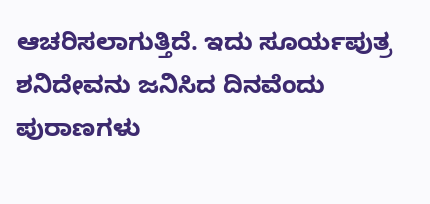ಆಚರಿಸಲಾಗುತ್ತಿದೆ. ಇದು ಸೂರ್ಯಪುತ್ರ ಶನಿದೇವನು ಜನಿಸಿದ ದಿನವೆಂದು ಪುರಾಣಗಳು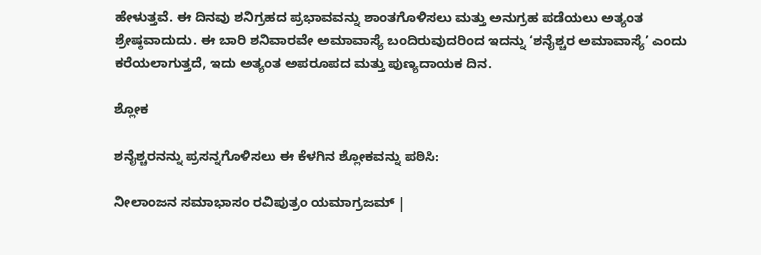ಹೇಳುತ್ತವೆ. ಈ ದಿನವು ಶನಿಗ್ರಹದ ಪ್ರಭಾವವನ್ನು ಶಾಂತಗೊಳಿಸಲು ಮತ್ತು ಅನುಗ್ರಹ ಪಡೆಯಲು ಅತ್ಯಂತ ಶ್ರೇಷ್ಠವಾದುದು. ಈ ಬಾರಿ ಶನಿವಾರವೇ ಅಮಾವಾಸ್ಯೆ ಬಂದಿರುವುದರಿಂದ ಇದನ್ನು ‘ಶನೈಶ್ಚರ ಅಮಾವಾಸ್ಯೆ’ ಎಂದು ಕರೆಯಲಾಗುತ್ತದೆ, ಇದು ಅತ್ಯಂತ ಅಪರೂಪದ ಮತ್ತು ಪುಣ್ಯದಾಯಕ ದಿನ.

ಶ್ಲೋಕ

ಶನೈಶ್ಚರನನ್ನು ಪ್ರಸನ್ನಗೊಳಿಸಲು ಈ ಕೆಳಗಿನ ಶ್ಲೋಕವನ್ನು ಪಠಿಸಿ:

ನೀಲಾಂಜನ ಸಮಾಭಾಸಂ ರವಿಪುತ್ರಂ ಯಮಾಗ್ರಜಮ್ |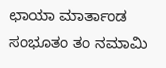ಛಾಯಾ ಮಾರ್ತಾಂಡ ಸಂಭೂತಂ ತಂ ನಮಾಮಿ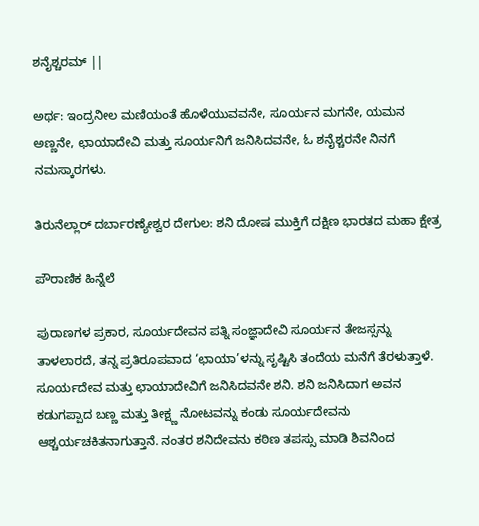ಶನೈಶ್ಚರಮ್ ||

ಅರ್ಥ: ಇಂದ್ರನೀಲ ಮಣಿಯಂತೆ ಹೊಳೆಯುವವನೇ, ಸೂರ್ಯನ ಮಗನೇ, ಯಮನ ಅಣ್ಣನೇ, ಛಾಯಾದೇವಿ ಮತ್ತು ಸೂರ್ಯನಿಗೆ ಜನಿಸಿದವನೇ, ಓ ಶನೈಶ್ಚರನೇ ನಿನಗೆ ನಮಸ್ಕಾರಗಳು.

ತಿರುನೆಲ್ಲಾರ್ ದರ್ಬಾರಣ್ಯೇಶ್ವರ ದೇಗುಲ: ಶನಿ ದೋಷ ಮುಕ್ತಿಗೆ ದಕ್ಷಿಣ ಭಾರತದ ಮಹಾ ಕ್ಷೇತ್ರ

ಪೌರಾಣಿಕ ಹಿನ್ನೆಲೆ

ಪುರಾಣಗಳ ಪ್ರಕಾರ, ಸೂರ್ಯದೇವನ ಪತ್ನಿ ಸಂಜ್ಞಾದೇವಿ ಸೂರ್ಯನ ತೇಜಸ್ಸನ್ನು ತಾಳಲಾರದೆ, ತನ್ನ ಪ್ರತಿರೂಪವಾದ ‘ಛಾಯಾ’ಳನ್ನು ಸೃಷ್ಟಿಸಿ ತಂದೆಯ ಮನೆಗೆ ತೆರಳುತ್ತಾಳೆ. ಸೂರ್ಯದೇವ ಮತ್ತು ಛಾಯಾದೇವಿಗೆ ಜನಿಸಿದವನೇ ಶನಿ. ಶನಿ ಜನಿಸಿದಾಗ ಅವನ ಕಡುಗಪ್ಪಾದ ಬಣ್ಣ ಮತ್ತು ತೀಕ್ಷ್ಣ ನೋಟವನ್ನು ಕಂಡು ಸೂರ್ಯದೇವನು ಆಶ್ಚರ್ಯಚಕಿತನಾಗುತ್ತಾನೆ. ನಂತರ ಶನಿದೇವನು ಕಠಿಣ ತಪಸ್ಸು ಮಾಡಿ ಶಿವನಿಂದ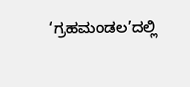‘ಗ್ರಹಮಂಡಲ’ದಲ್ಲಿ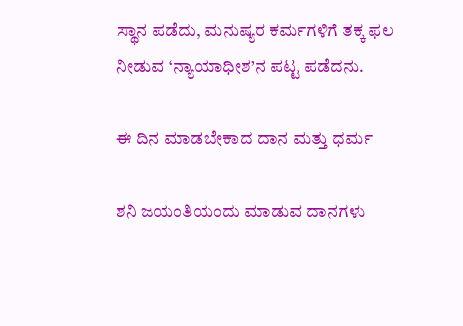ಸ್ಥಾನ ಪಡೆದು, ಮನುಷ್ಯರ ಕರ್ಮಗಳಿಗೆ ತಕ್ಕ ಫಲ ನೀಡುವ ‘ನ್ಯಾಯಾಧೀಶ’ನ ಪಟ್ಟ ಪಡೆದನು.

ಈ ದಿನ ಮಾಡಬೇಕಾದ ದಾನ ಮತ್ತು ಧರ್ಮ

ಶನಿ ಜಯಂತಿಯಂದು ಮಾಡುವ ದಾನಗಳು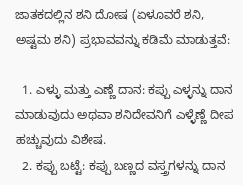ಜಾತಕದಲ್ಲಿನ ಶನಿ ದೋಷ (ಏಳೂವರೆ ಶನಿ, ಅಷ್ಟಮ ಶನಿ) ಪ್ರಭಾವವನ್ನು ಕಡಿಮೆ ಮಾಡುತ್ತವೆ:

  1. ಎಳ್ಳು ಮತ್ತು ಎಣ್ಣೆ ದಾನ: ಕಪ್ಪು ಎಳ್ಳನ್ನು ದಾನ ಮಾಡುವುದು ಅಥವಾ ಶನಿದೇವನಿಗೆ ಎಳ್ಳೆಣ್ಣೆ ದೀಪ ಹಚ್ಚುವುದು ವಿಶೇಷ.
  2. ಕಪ್ಪು ಬಟ್ಟೆ: ಕಪ್ಪು ಬಣ್ಣದ ವಸ್ತ್ರಗಳನ್ನು ದಾನ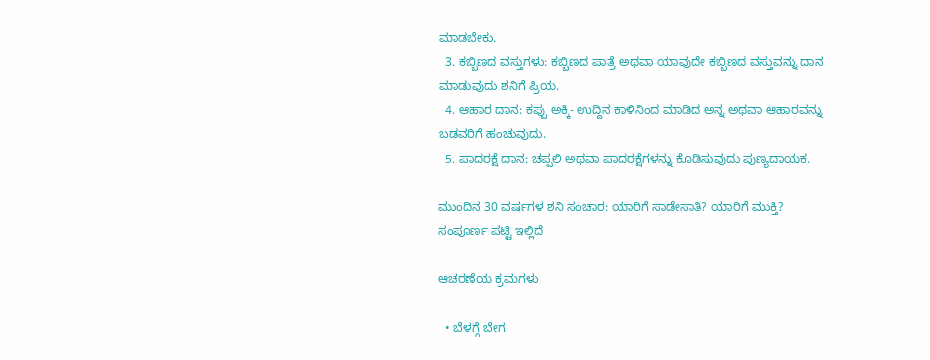ಮಾಡಬೇಕು.
  3. ಕಬ್ಬಿಣದ ವಸ್ತುಗಳು: ಕಬ್ಬಿಣದ ಪಾತ್ರೆ ಅಥವಾ ಯಾವುದೇ ಕಬ್ಬಿಣದ ವಸ್ತುವನ್ನು ದಾನ ಮಾಡುವುದು ಶನಿಗೆ ಪ್ರಿಯ.
  4. ಆಹಾರ ದಾನ: ಕಪ್ಪು ಅಕ್ಕಿ- ಉದ್ದಿನ ಕಾಳಿನಿಂದ ಮಾಡಿದ ಅನ್ನ ಅಥವಾ ಆಹಾರವನ್ನು ಬಡವರಿಗೆ ಹಂಚುವುದು.
  5. ಪಾದರಕ್ಷೆ ದಾನ: ಚಪ್ಪಲಿ ಅಥವಾ ಪಾದರಕ್ಷೆಗಳನ್ನು ಕೊಡಿಸುವುದು ಪುಣ್ಯದಾಯಕ.

ಮುಂದಿನ 30 ವರ್ಷಗಳ ಶನಿ ಸಂಚಾರ: ಯಾರಿಗೆ ಸಾಡೇಸಾತಿ? ಯಾರಿಗೆ ಮುಕ್ತಿ? ಸಂಪೂರ್ಣ ಪಟ್ಟಿ ಇಲ್ಲಿದೆ

ಆಚರಣೆಯ ಕ್ರಮಗಳು

  • ಬೆಳಗ್ಗೆ ಬೇಗ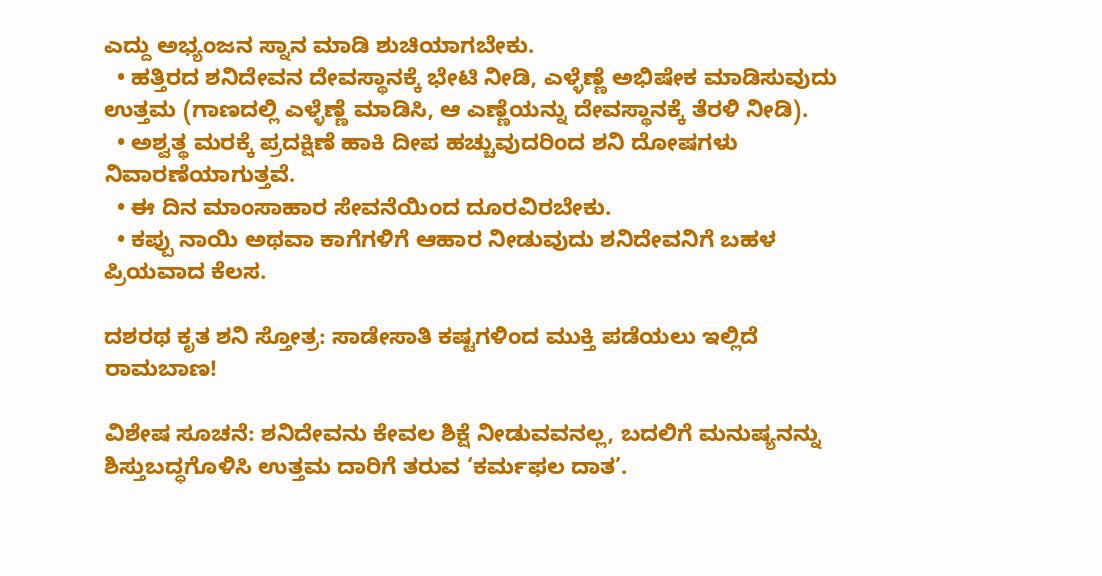ಎದ್ದು ಅಭ್ಯಂಜನ ಸ್ನಾನ ಮಾಡಿ ಶುಚಿಯಾಗಬೇಕು.
  • ಹತ್ತಿರದ ಶನಿದೇವನ ದೇವಸ್ಥಾನಕ್ಕೆ ಭೇಟಿ ನೀಡಿ, ಎಳ್ಳೆಣ್ಣೆ ಅಭಿಷೇಕ ಮಾಡಿಸುವುದು ಉತ್ತಮ (ಗಾಣದಲ್ಲಿ ಎಳ್ಳೆಣ್ಣೆ ಮಾಡಿಸಿ, ಆ ಎಣ್ಣೆಯನ್ನು ದೇವಸ್ಥಾನಕ್ಕೆ ತೆರಳಿ ನೀಡಿ).
  • ಅಶ್ವತ್ಥ ಮರಕ್ಕೆ ಪ್ರದಕ್ಷಿಣೆ ಹಾಕಿ ದೀಪ ಹಚ್ಚುವುದರಿಂದ ಶನಿ ದೋಷಗಳು ನಿವಾರಣೆಯಾಗುತ್ತವೆ.
  • ಈ ದಿನ ಮಾಂಸಾಹಾರ ಸೇವನೆಯಿಂದ ದೂರವಿರಬೇಕು.
  • ಕಪ್ಪು ನಾಯಿ ಅಥವಾ ಕಾಗೆಗಳಿಗೆ ಆಹಾರ ನೀಡುವುದು ಶನಿದೇವನಿಗೆ ಬಹಳ ಪ್ರಿಯವಾದ ಕೆಲಸ.

ದಶರಥ ಕೃತ ಶನಿ ಸ್ತೋತ್ರ: ಸಾಡೇಸಾತಿ ಕಷ್ಟಗಳಿಂದ ಮುಕ್ತಿ ಪಡೆಯಲು ಇಲ್ಲಿದೆ ರಾಮಬಾಣ!

ವಿಶೇಷ ಸೂಚನೆ: ಶನಿದೇವನು ಕೇವಲ ಶಿಕ್ಷೆ ನೀಡುವವನಲ್ಲ, ಬದಲಿಗೆ ಮನುಷ್ಯನನ್ನು ಶಿಸ್ತುಬದ್ಧಗೊಳಿಸಿ ಉತ್ತಮ ದಾರಿಗೆ ತರುವ ‘ಕರ್ಮಫಲ ದಾತ’.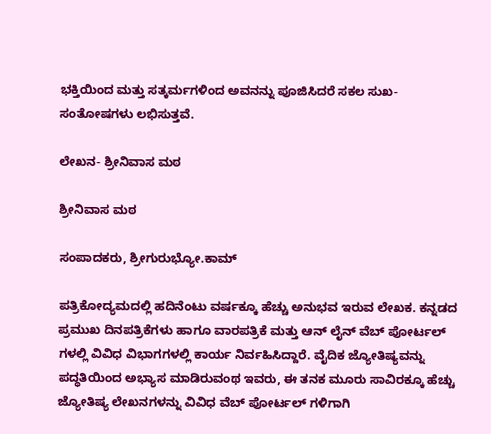ಭಕ್ತಿಯಿಂದ ಮತ್ತು ಸತ್ಕರ್ಮಗಳಿಂದ ಅವನನ್ನು ಪೂಜಿಸಿದರೆ ಸಕಲ ಸುಖ-ಸಂತೋಷಗಳು ಲಭಿಸುತ್ತವೆ.

ಲೇಖನ- ಶ್ರೀನಿವಾಸ ಮಠ

ಶ್ರೀನಿವಾಸ ಮಠ

ಸಂಪಾದಕರು, ಶ್ರೀಗುರುಭ್ಯೋ.ಕಾಮ್

ಪತ್ರಿಕೋದ್ಯಮದಲ್ಲಿ ಹದಿನೆಂಟು ವರ್ಷಕ್ಕೂ ಹೆಚ್ಚು ಅನುಭವ ಇರುವ ಲೇಖಕ. ಕನ್ನಡದ ಪ್ರಮುಖ ದಿನಪತ್ರಿಕೆಗಳು ಹಾಗೂ ವಾರಪತ್ರಿಕೆ ಮತ್ತು ಆನ್ ಲೈನ್ ವೆಬ್ ಪೋರ್ಟಲ್ ಗಳಲ್ಲಿ ವಿವಿಧ ವಿಭಾಗಗಳಲ್ಲಿ ಕಾರ್ಯ ನಿರ್ವಹಿಸಿದ್ದಾರೆ. ವೈದಿಕ ಜ್ಯೋತಿಷ್ಯವನ್ನು ಪದ್ಧತಿಯಿಂದ ಅಭ್ಯಾಸ ಮಾಡಿರುವಂಥ ಇವರು, ಈ ತನಕ ಮೂರು ಸಾವಿರಕ್ಕೂ ಹೆಚ್ಚು ಜ್ಯೋತಿಷ್ಯ ಲೇಖನಗಳನ್ನು ವಿವಿಧ ವೆಬ್ ಪೋರ್ಟಲ್ ಗಳಿಗಾಗಿ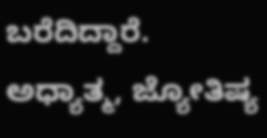ಬರೆದಿದ್ದಾರೆ. ಅಧ್ಯಾತ್ಮ, ಜ್ಯೋತಿಷ್ಯ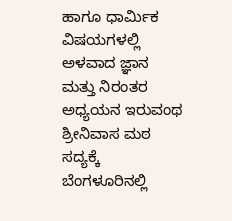ಹಾಗೂ ಧಾರ್ಮಿಕ ವಿಷಯಗಳಲ್ಲಿ ಅಳವಾದ ಜ್ಞಾನ ಮತ್ತು ನಿರಂತರ ಅಧ್ಯಯನ ಇರುವಂಥ ಶ್ರೀನಿವಾಸ ಮಠ ಸದ್ಯಕ್ಕೆ ಬೆಂಗಳೂರಿನಲ್ಲಿ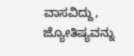ವಾಸವಿದ್ದು, ಜ್ಯೋತಿಷ್ಯವನ್ನು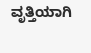ವೃತ್ತಿಯಾಗಿ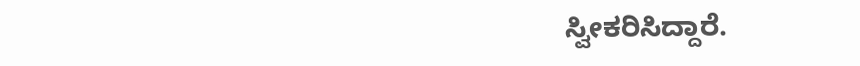ಸ್ವೀಕರಿಸಿದ್ದಾರೆ.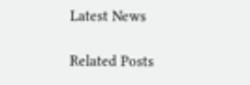Latest News

Related Posts